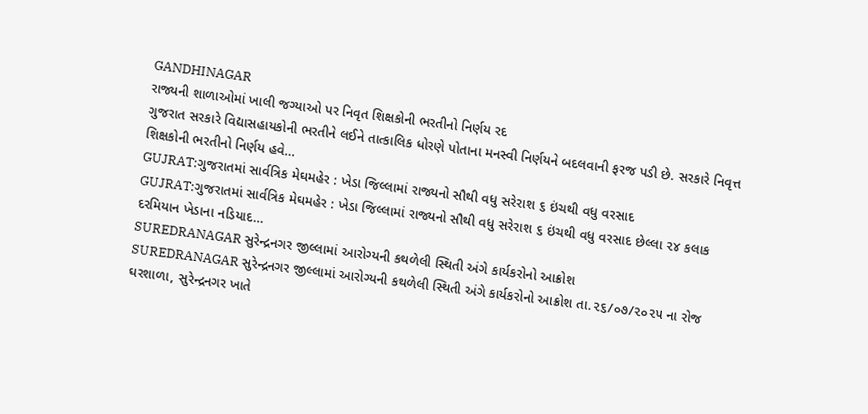GANDHINAGAR
રાજ્યની શાળાઓમાં ખાલી જગ્યાઓ પર નિવૃત શિક્ષકોની ભરતીનો નિર્ણય રદ
ગુજરાત સરકારે વિદ્યાસહાયકોની ભરતીને લઈને તાત્કાલિક ધોરણે પોતાના મનસ્વી નિર્ણયને બદલવાની ફરજ પડી છે. સરકારે નિવૃત્ત શિક્ષકોની ભરતીનો નિર્ણય હવે…
GUJRAT:ગુજરાતમાં સાર્વત્રિક મેઘમહેર : ખેડા જિલ્લામાં રાજ્યનો સૌથી વધુ સરેરાશ ૬ ઇંચથી વધુ વરસાદ
GUJRAT:ગુજરાતમાં સાર્વત્રિક મેઘમહેર : ખેડા જિલ્લામાં રાજ્યનો સૌથી વધુ સરેરાશ ૬ ઇંચથી વધુ વરસાદ છેલ્લા ૨૪ કલાક દરમિયાન ખેડાના નડિયાદ…
SUREDRANAGAR સુરેન્દ્રનગર જીલ્લામાં આરોગ્યની કથળેલી સ્થિતી અંગે કાર્યકરોનો આક્રોશ
SUREDRANAGAR સુરેન્દ્રનગર જીલ્લામાં આરોગ્યની કથળેલી સ્થિતી અંગે કાર્યકરોનો આક્રોશ તા.૨૬/૦૭/૨૦૨૫ ના રોજ ઘરશાળા, સુરેન્દ્રનગર ખાતે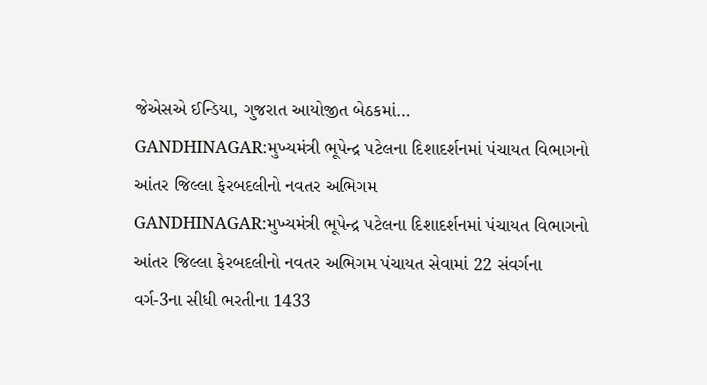જેએસએ ઈન્ડિયા, ગુજરાત આયોજીત બેઠકમાં…
GANDHINAGAR:મુખ્યમંત્રી ભૂપેન્દ્ર પટેલના દિશાદર્શનમાં પંચાયત વિભાગનો આંતર જિલ્લા ફેરબદલીનો નવતર અભિગમ
GANDHINAGAR:મુખ્યમંત્રી ભૂપેન્દ્ર પટેલના દિશાદર્શનમાં પંચાયત વિભાગનો આંતર જિલ્લા ફેરબદલીનો નવતર અભિગમ પંચાયત સેવામાં 22 સંવર્ગના વર્ગ-3ના સીધી ભરતીના 1433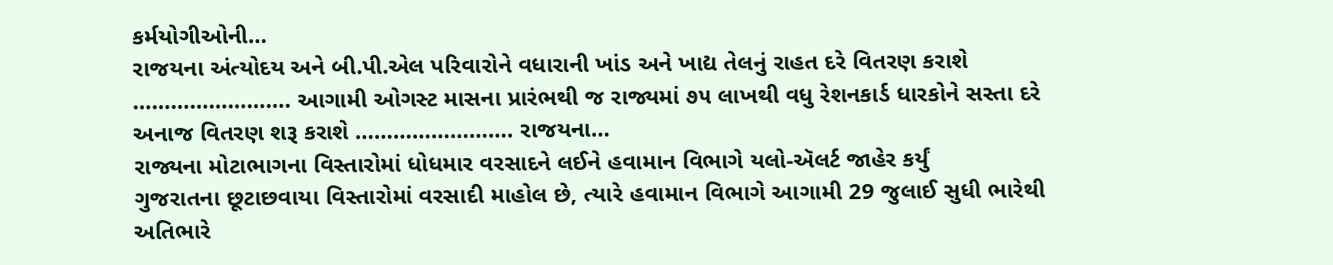કર્મયોગીઓની…
રાજયના અંત્યોદય અને બી.પી.એલ પરિવારોને વધારાની ખાંડ અને ખાદ્ય તેલનું રાહત દરે વિતરણ કરાશે
……………………. આગામી ઓગસ્ટ માસના પ્રારંભથી જ રાજ્યમાં ૭૫ લાખથી વધુ રેશનકાર્ડ ધારકોને સસ્તા દરે અનાજ વિતરણ શરૂ કરાશે ……………………. રાજયના…
રાજ્યના મોટાભાગના વિસ્તારોમાં ધોધમાર વરસાદને લઈને હવામાન વિભાગે યલો-ઍલર્ટ જાહેર કર્યું
ગુજરાતના છૂટાછવાયા વિસ્તારોમાં વરસાદી માહોલ છે, ત્યારે હવામાન વિભાગે આગામી 29 જુલાઈ સુધી ભારેથી અતિભારે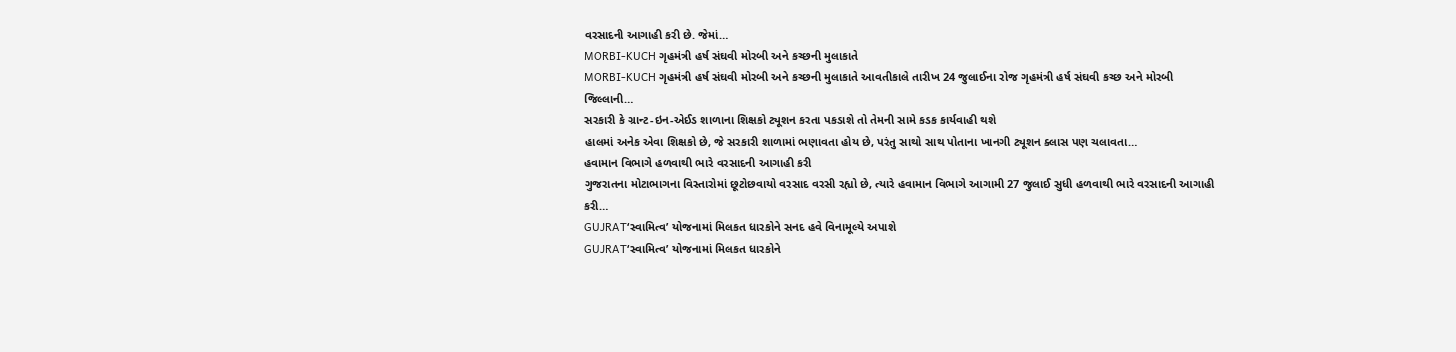વરસાદની આગાહી કરી છે. જેમાં…
MORBI-KUCH ગૃહમંત્રી હર્ષ સંઘવી મોરબી અને કચ્છની મુલાકાતે
MORBI-KUCH ગૃહમંત્રી હર્ષ સંઘવી મોરબી અને કચ્છની મુલાકાતે આવતીકાલે તારીખ 24 જુલાઈના રોજ ગૃહમંત્રી હર્ષ સંઘવી કચ્છ અને મોરબી જિલ્લાની…
સરકારી કે ગ્રાન્ટ-ઇન-એઈડ શાળાના શિક્ષકો ટ્યૂશન કરતા પકડાશે તો તેમની સામે કડક કાર્યવાહી થશે
હાલમાં અનેક એવા શિક્ષકો છે, જે સરકારી શાળામાં ભણાવતા હોય છે, પરંતુ સાથો સાથ પોતાના ખાનગી ટ્યૂશન ક્લાસ પણ ચલાવતા…
હવામાન વિભાગે હળવાથી ભારે વરસાદની આગાહી કરી
ગુજરાતના મોટાભાગના વિસ્તારોમાં છૂટોછવાયો વરસાદ વરસી રહ્યો છે, ત્યારે હવામાન વિભાગે આગામી 27 જુલાઈ સુધી હળવાથી ભારે વરસાદની આગાહી કરી…
GUJRAT‘સ્વામિત્વ’ યોજનામાં મિલકત ધારકોને સનદ હવે વિનામૂલ્યે અપાશે
GUJRAT‘સ્વામિત્વ’ યોજનામાં મિલકત ધારકોને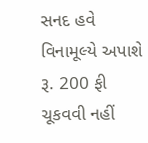સનદ હવે વિનામૂલ્યે અપાશે રૂ. 200 ફી ચૂકવવી નહીં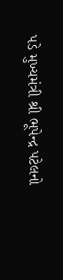પડે મુખ્યમંત્રી શ્રી ભૂપેન્દ્ર પટેલનો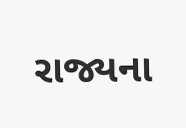રાજ્યના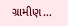ગ્રામીણ…